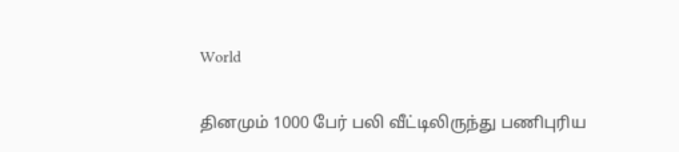World

தினமும் 1000 பேர் பலி வீட்டிலிருந்து பணிபுரிய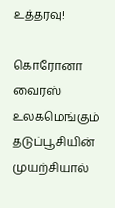உத்தரவு!

கொரோனா வைரஸ் உலகமெங்கும் தடுப்பூசியின் முயற்சியால்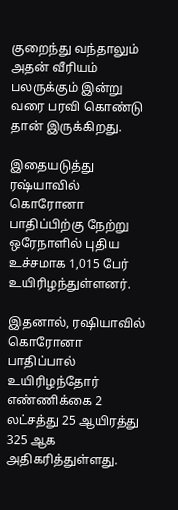குறைந்து வந்தாலும் அதன் வீரியம் பலருக்கும் இன்று வரை பரவி கொண்டு தான் இருக்கிறது.

இதையடுத்து ரஷ்யாவில் கொரோனா பாதிப்பிற்கு நேற்று ஒரேநாளில் புதிய உச்சமாக 1,015 பேர் உயிரிழந்துள்ளனர்.

இதனால், ரஷியாவில் கொரோனா பாதிப்பால் உயிரிழந்தோர் எண்ணிக்கை 2 லட்சத்து 25 ஆயிரத்து 325 ஆக அதிகரித்துள்ளது.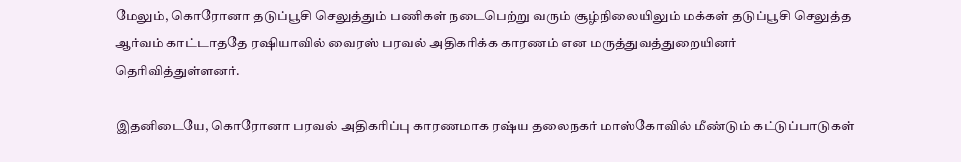மேலும், கொரோனா தடுப்பூசி செலுத்தும் பணிகள் நடைபெற்று வரும் சூழ்நிலையிலும் மக்கள் தடுப்பூசி செலுத்த ஆர்வம் காட்டாததே ரஷியாவில் வைரஸ் பரவல் அதிகரிக்க காரணம் என மருத்துவத்துறையினர் தெரிவித்துள்ளனர்.

இதனிடையே, கொரோனா பரவல் அதிகரிப்பு காரணமாக ரஷ்ய தலைநகர் மாஸ்கோவில் மீண்டும் கட்டுப்பாடுகள்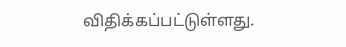விதிக்கப்பட்டுள்ளது.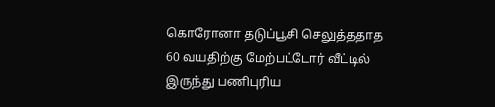கொரோனா தடுப்பூசி செலுத்ததாத 60 வயதிற்கு மேற்பட்டோர் வீட்டில் இருந்து பணிபுரிய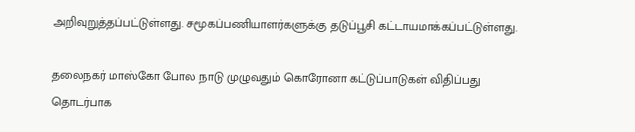அறிவுறுத்தப்பட்டுள்ளது. சமூகப்பணியாளர்களுக்கு தடுப்பூசி கட்டாயமாக்கப்பட்டுள்ளது.

தலைநகர் மாஸ்கோ போல நாடு முழுவதும் கொரோனா கட்டுப்பாடுகள் விதிப்பது தொடர்பாக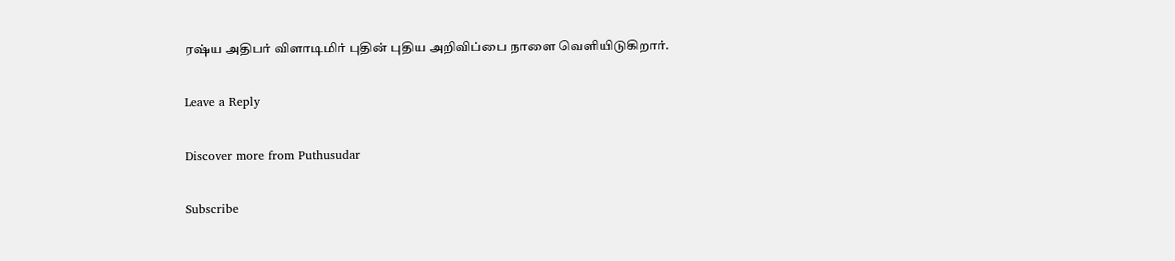ரஷ்ய அதிபர் விளாடிமிர் புதின் புதிய அறிவிப்பை நாளை வெளியிடுகிறார்.

Leave a Reply

Discover more from Puthusudar

Subscribe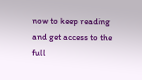now to keep reading and get access to the full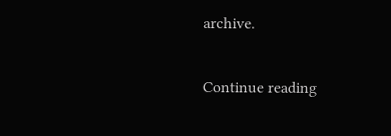archive.

Continue reading